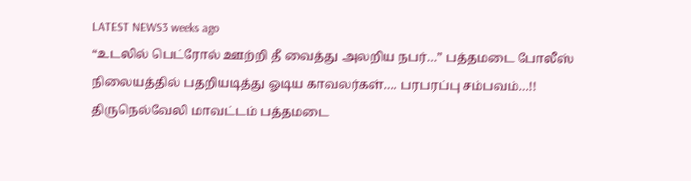LATEST NEWS3 weeks ago
“உடலில் பெட்ரோல் ஊற்றி தீ வைத்து அலறிய நபர்…” பத்தமடை போலீஸ் நிலையத்தில் பதறியடித்து ஓடிய காவலர்கள்…. பரபரப்பு சம்பவம்…!!
திருநெல்வேலி மாவட்டம் பத்தமடை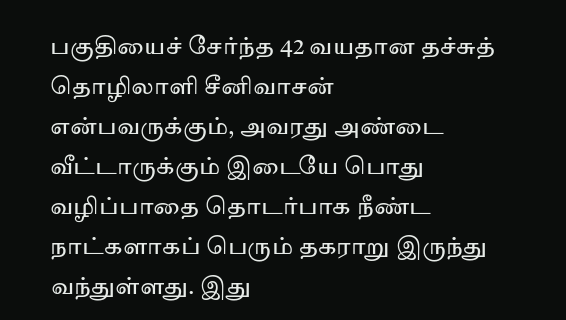பகுதியைச் சேர்ந்த 42 வயதான தச்சுத் தொழிலாளி சீனிவாசன் என்பவருக்கும், அவரது அண்டை வீட்டாருக்கும் இடையே பொது வழிப்பாதை தொடர்பாக நீண்ட நாட்களாகப் பெரும் தகராறு இருந்து வந்துள்ளது. இது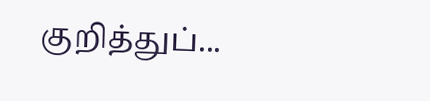குறித்துப்...